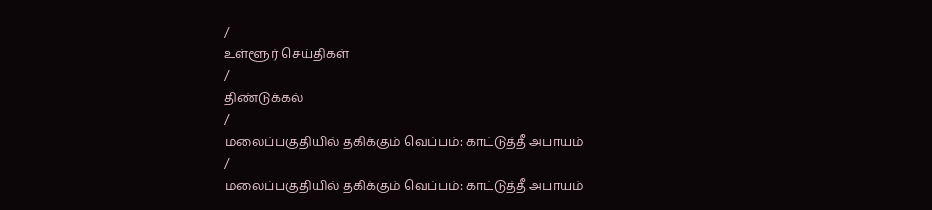/
உள்ளூர் செய்திகள்
/
திண்டுக்கல்
/
மலைப்பகுதியில் தகிக்கும் வெப்பம்: காட்டுத்தீ அபாயம்
/
மலைப்பகுதியில் தகிக்கும் வெப்பம்: காட்டுத்தீ அபாயம்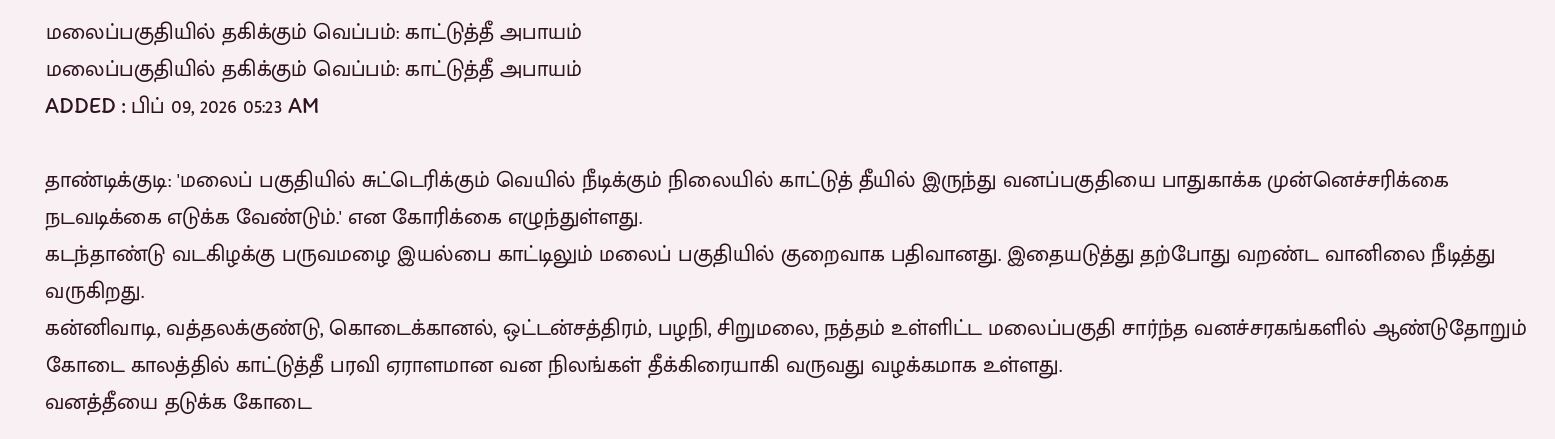மலைப்பகுதியில் தகிக்கும் வெப்பம்: காட்டுத்தீ அபாயம்
மலைப்பகுதியில் தகிக்கும் வெப்பம்: காட்டுத்தீ அபாயம்
ADDED : பிப் 09, 2026 05:23 AM

தாண்டிக்குடி: 'மலைப் பகுதியில் சுட்டெரிக்கும் வெயில் நீடிக்கும் நிலையில் காட்டுத் தீயில் இருந்து வனப்பகுதியை பாதுகாக்க முன்னெச்சரிக்கை நடவடிக்கை எடுக்க வேண்டும்.' என கோரிக்கை எழுந்துள்ளது.
கடந்தாண்டு வடகிழக்கு பருவமழை இயல்பை காட்டிலும் மலைப் பகுதியில் குறைவாக பதிவானது. இதையடுத்து தற்போது வறண்ட வானிலை நீடித்து வருகிறது.
கன்னிவாடி, வத்தலக்குண்டு, கொடைக்கானல், ஒட்டன்சத்திரம், பழநி, சிறுமலை, நத்தம் உள்ளிட்ட மலைப்பகுதி சார்ந்த வனச்சரகங்களில் ஆண்டுதோறும் கோடை காலத்தில் காட்டுத்தீ பரவி ஏராளமான வன நிலங்கள் தீக்கிரையாகி வருவது வழக்கமாக உள்ளது.
வனத்தீயை தடுக்க கோடை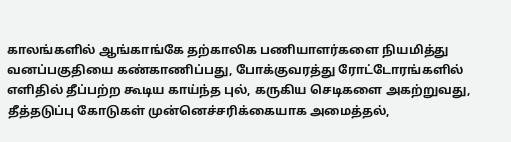காலங்களில் ஆங்காங்கே தற்காலிக பணியாளர்களை நியமித்து வனப்பகுதியை கண்காணிப்பது, போக்குவரத்து ரோட்டோரங்களில் எளிதில் தீப்பற்ற கூடிய காய்ந்த புல், கருகிய செடிகளை அகற்றுவது, தீத்தடுப்பு கோடுகள் முன்னெச்சரிக்கையாக அமைத்தல்,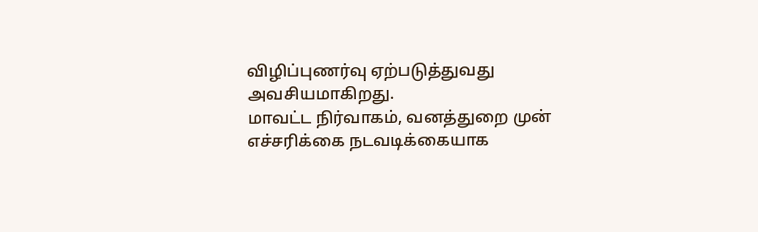விழிப்புணர்வு ஏற்படுத்துவது அவசியமாகிறது.
மாவட்ட நிர்வாகம், வனத்துறை முன் எச்சரிக்கை நடவடிக்கையாக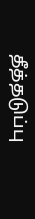தீத்தடுப்பு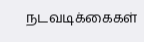நடவடிக்கைகள்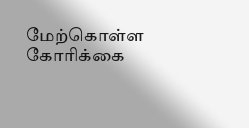மேற்கொள்ள கோரிக்கை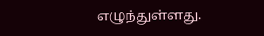எழுந்துள்ளது.